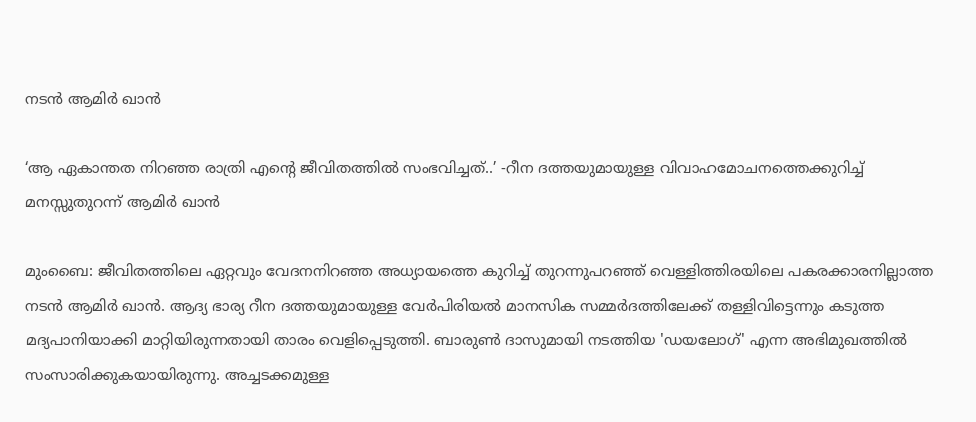നടൻ ആമിർ ഖാൻ

‘ആ ഏകാന്തത നിറഞ്ഞ രാത്രി എന്റെ ജീവിതത്തിൽ സംഭവിച്ചത്..’ -റീന ദത്തയുമായുള്ള വിവാഹമോചനത്തെക്കുറിച്ച് മനസ്സുതുറന്ന് ആമിർ ഖാൻ

മുംബൈ: ജീവിതത്തിലെ ഏറ്റവും വേദനനിറഞ്ഞ അധ്യായത്തെ കുറിച്ച് തുറന്നുപറഞ്ഞ് വെള്ളിത്തിരയിലെ പകരക്കാരനില്ലാത്ത നടൻ ആമിർ ഖാൻ. ആദ്യ ഭാര്യ റീന ദത്തയുമായുള്ള വേർപിരിയൽ മാനസിക സമ്മർദത്തിലേക്ക് തള്ളിവിട്ടെന്നും കടുത്ത മദ്യപാനിയാക്കി മാറ്റിയിരുന്നതായി താരം വെളിപ്പെടുത്തി. ബാരുൺ ദാസുമായി നടത്തിയ 'ഡയലോഗ്' എന്ന അഭിമുഖത്തിൽ സംസാരിക്കുകയായിരുന്നു. അച്ചടക്കമുള്ള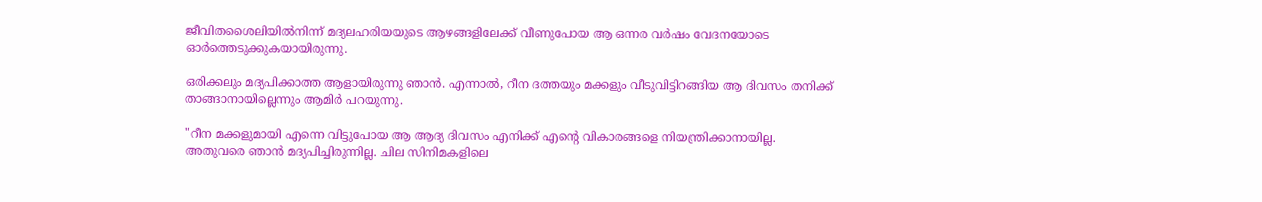ജീവിതശൈലിയിൽനിന്ന് മദ്യലഹരിയയുടെ ആഴങ്ങളിലേക്ക് വീണുപോയ ആ ഒന്നര വർഷം വേദനയോടെ ഓർത്തെടുക്കുകയായിരുന്നു.

ഒരിക്കലും മദ്യപിക്കാത്ത ആളായിരുന്നു ഞാൻ. എന്നാൽ, റീന ദത്തയും മക്കളും വീടുവിട്ടിറങ്ങിയ ആ ദിവസം തനിക്ക് താങ്ങാനായില്ലെന്നും ആമിർ പറയുന്നു.

"റീന മക്കളുമായി എന്നെ വിട്ടുപോയ ആ ആദ്യ ദിവസം എനിക്ക് എന്റെ വികാരങ്ങളെ നിയന്ത്രിക്കാനായില്ല. അതുവരെ ഞാൻ മദ്യപിച്ചിരുന്നില്ല. ചില സിനിമകളിലെ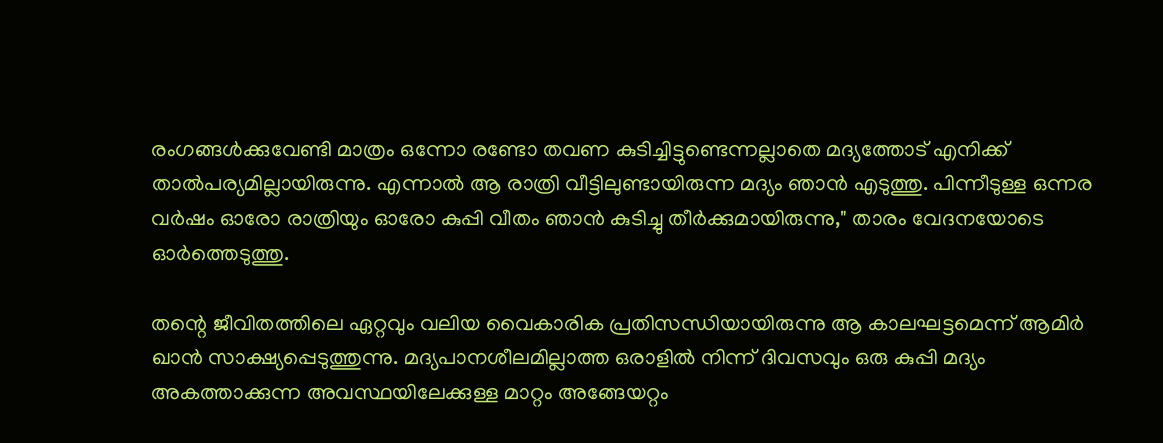രംഗങ്ങൾക്കുവേണ്ടി മാത്രം ഒന്നോ രണ്ടോ തവണ കുടിച്ചിട്ടുണ്ടെന്നല്ലാതെ മദ്യത്തോട് എനിക്ക് താൽപര്യമില്ലായിരുന്നു. എന്നാൽ ആ രാത്രി വീട്ടിലുണ്ടായിരുന്ന മദ്യം ഞാൻ എടുത്തു. പിന്നീടുള്ള ഒന്നര വർഷം ഓരോ രാത്രിയും ഓരോ കുപ്പി വീതം ഞാൻ കുടിച്ചു തീർക്കുമായിരുന്നു," താരം വേദനയോടെ ഓർത്തെടുത്തു.

തന്റെ ജീവിതത്തിലെ ഏറ്റവും വലിയ വൈകാരിക പ്രതിസന്ധിയായിരുന്നു ആ കാലഘട്ടമെന്ന് ആമിർ ഖാൻ സാക്ഷ്യപ്പെടുത്തുന്നു. മദ്യപാനശീലമില്ലാത്ത ഒരാളിൽ നിന്ന് ദിവസവും ഒരു കുപ്പി മദ്യം അകത്താക്കുന്ന അവസ്ഥയിലേക്കുള്ള മാറ്റം അങ്ങേയറ്റം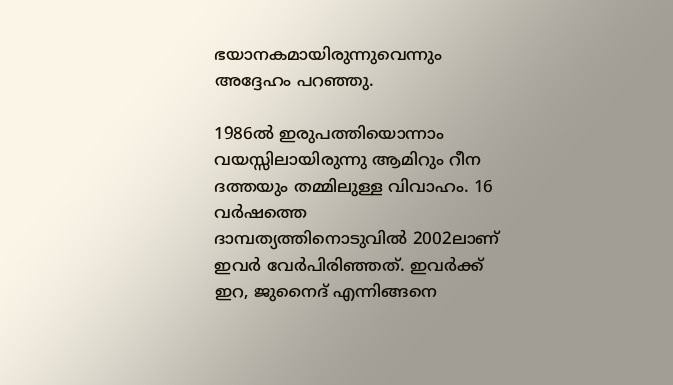ഭയാനകമായിരുന്നുവെന്നും അദ്ദേഹം പറഞ്ഞു.

1986ൽ ഇരുപത്തിയൊന്നാം വയസ്സിലായിരുന്നു ആമിറും റീന ദത്തയും തമ്മിലുള്ള വിവാഹം. 16 വർഷത്തെ ദാമ്പത്യത്തിനൊടുവിൽ 2002ലാണ് ഇവർ വേർപിരിഞ്ഞത്. ഇവർക്ക് ഇറ, ജുനൈദ് എന്നിങ്ങനെ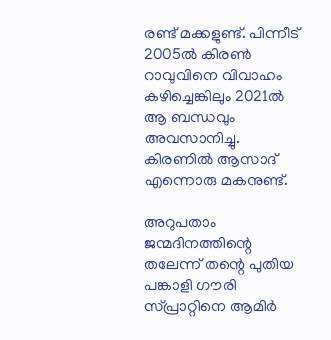രണ്ട് മക്കളുണ്ട്. പിന്നീട് 2005ൽ കിരൺ റാവുവിനെ വിവാഹം കഴിച്ചെങ്കിലും 2021ൽ ആ ബന്ധവും അവസാനിച്ചു. കിരണിൽ ആസാദ് എന്നൊരു മകനുണ്ട്.

അറുപതാം ജന്മദിനത്തിന്റെ തലേന്ന് തന്റെ പുതിയ പങ്കാളി ഗൗരി സ്പ്രാറ്റിനെ ആമിർ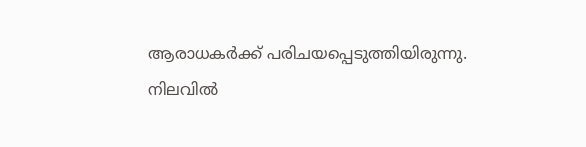ആരാധകർക്ക് പരിചയപ്പെടുത്തിയിരുന്നു. നിലവിൽ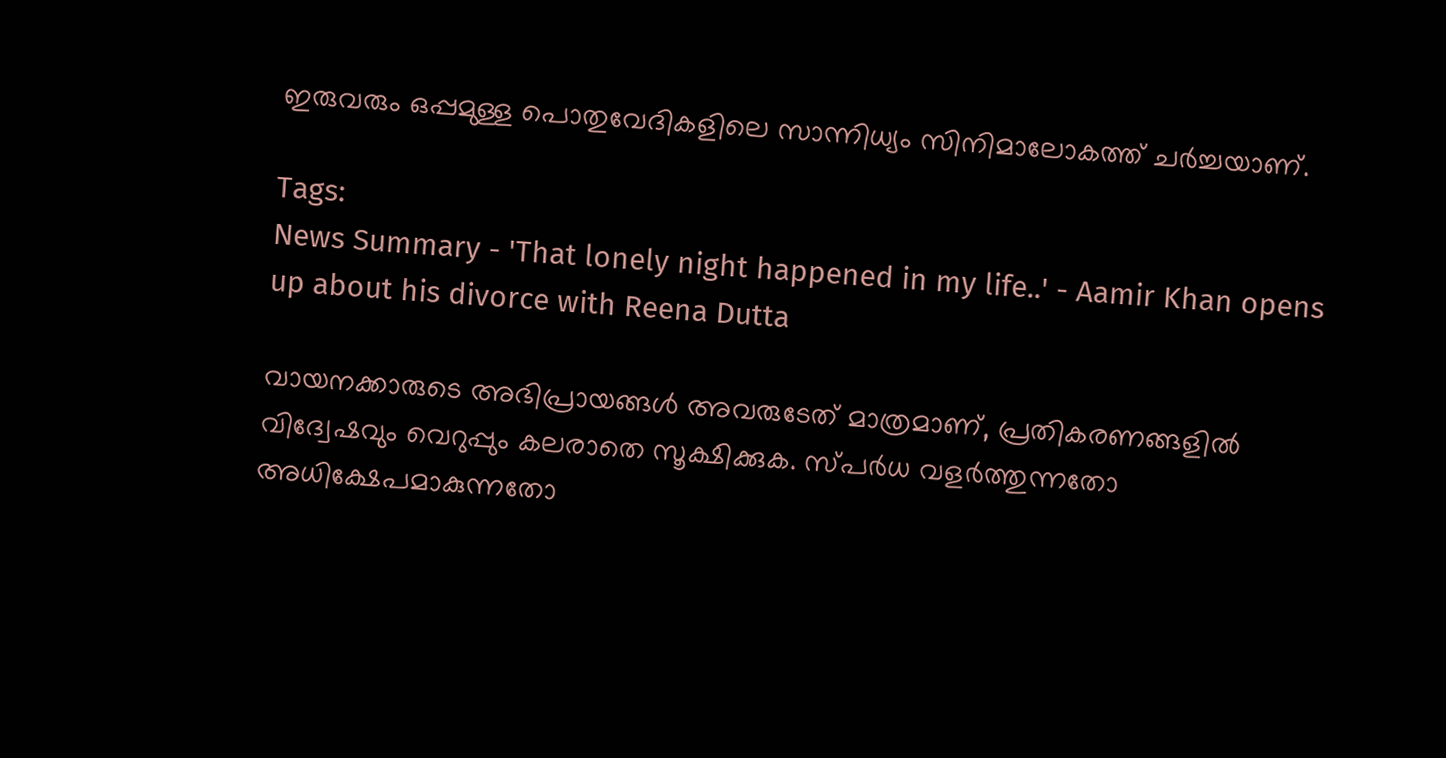ഇരുവരും ഒപ്പമുള്ള പൊതുവേദികളിലെ സാന്നിധ്യം സിനിമാലോകത്ത് ചർച്ചയാണ്.

Tags:
News Summary - 'That lonely night happened in my life..' - Aamir Khan opens up about his divorce with Reena Dutta

വായനക്കാരുടെ അഭിപ്രായങ്ങള്‍ അവരുടേത് മാത്രമാണ്, പ്രതികരണങ്ങളിൽ വിദ്വേഷവും വെറുപ്പും കലരാതെ സൂക്ഷിക്കുക. സ്പർധ വളർത്തുന്നതോ അധിക്ഷേപമാകുന്നതോ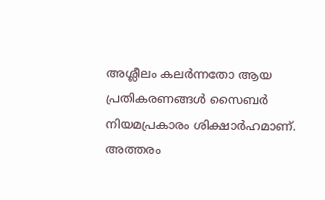അശ്ലീലം കലർന്നതോ ആയ പ്രതികരണങ്ങൾ സൈബർ നിയമപ്രകാരം ശിക്ഷാർഹമാണ്. അത്തരം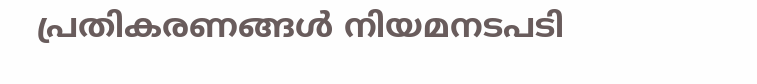പ്രതികരണങ്ങൾ നിയമനടപടി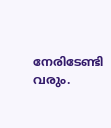നേരിടേണ്ടി വരും.